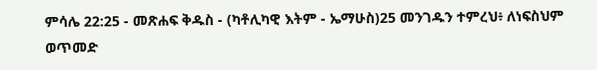ምሳሌ 22:25 - መጽሐፍ ቅዱስ - (ካቶሊካዊ እትም - ኤማሁስ)25 መንገዱን ተምረህ፥ ለነፍስህም ወጥመድ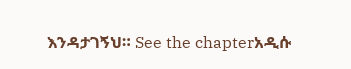እንዳታገኝህ። See the chapterአዲሱ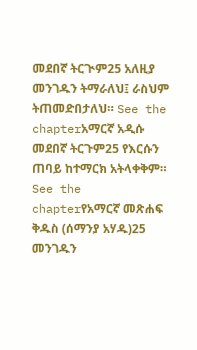መደበኛ ትርጒም25 አለዚያ መንገዱን ትማራለህ፤ ራስህም ትጠመድበታለህ። See the chapterአማርኛ አዲሱ መደበኛ ትርጉም25 የእርሱን ጠባይ ከተማርክ አትላቀቅም። See the chapterየአማርኛ መጽሐፍ ቅዱስ (ሰማንያ አሃዱ)25 መንገዱን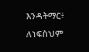እንዳትማር፥ ለነፍስህም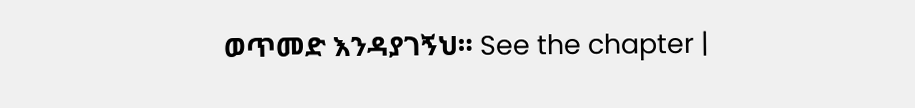ወጥመድ እንዳያገኝህ። See the chapter |